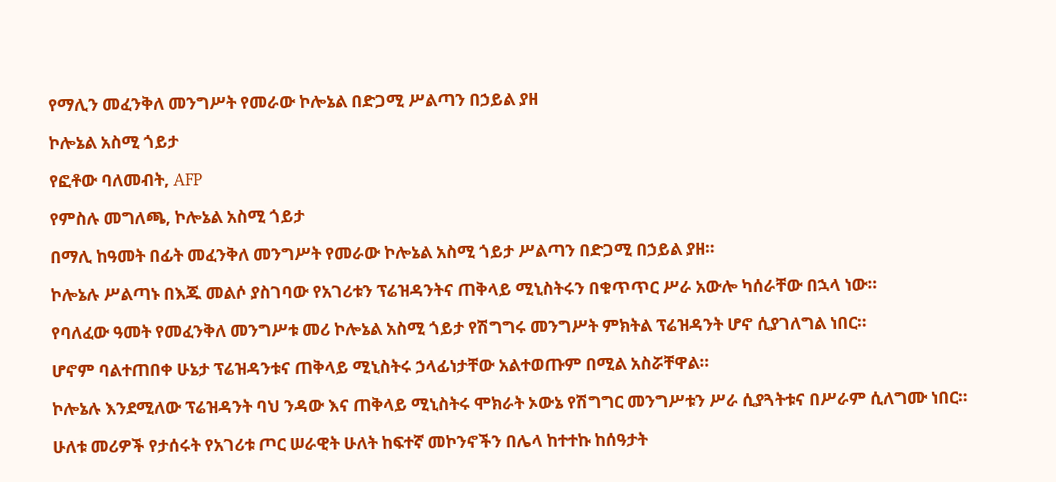የማሊን መፈንቅለ መንግሥት የመራው ኮሎኔል በድጋሚ ሥልጣን በኃይል ያዘ

ኮሎኔል አስሚ ጎይታ

የፎቶው ባለመብት, AFP

የምስሉ መግለጫ, ኮሎኔል አስሚ ጎይታ

በማሊ ከዓመት በፊት መፈንቅለ መንግሥት የመራው ኮሎኔል አስሚ ጎይታ ሥልጣን በድጋሚ በኃይል ያዘ።

ኮሎኔሉ ሥልጣኑ በእጁ መልሶ ያስገባው የአገሪቱን ፕሬዝዳንትና ጠቅላይ ሚኒስትሩን በቁጥጥር ሥራ አውሎ ካሰራቸው በኋላ ነው።

የባለፈው ዓመት የመፈንቅለ መንግሥቱ መሪ ኮሎኔል አስሚ ጎይታ የሽግግሩ መንግሥት ምክትል ፕሬዝዳንት ሆኖ ሲያገለግል ነበር።

ሆኖም ባልተጠበቀ ሁኔታ ፕሬዝዳንቱና ጠቅላይ ሚኒስትሩ ኃላፊነታቸው አልተወጡም በሚል አስሯቸዋል።

ኮሎኔሉ እንደሚለው ፕሬዝዳንት ባህ ንዳው እና ጠቅላይ ሚኒስትሩ ሞክራት ኦውኔ የሽግግር መንግሥቱን ሥራ ሲያጓትቱና በሥራም ሲለግሙ ነበር።

ሁለቱ መሪዎች የታሰሩት የአገሪቱ ጦር ሠራዊት ሁለት ከፍተኛ መኮንኖችን በሌላ ከተተኩ ከሰዓታት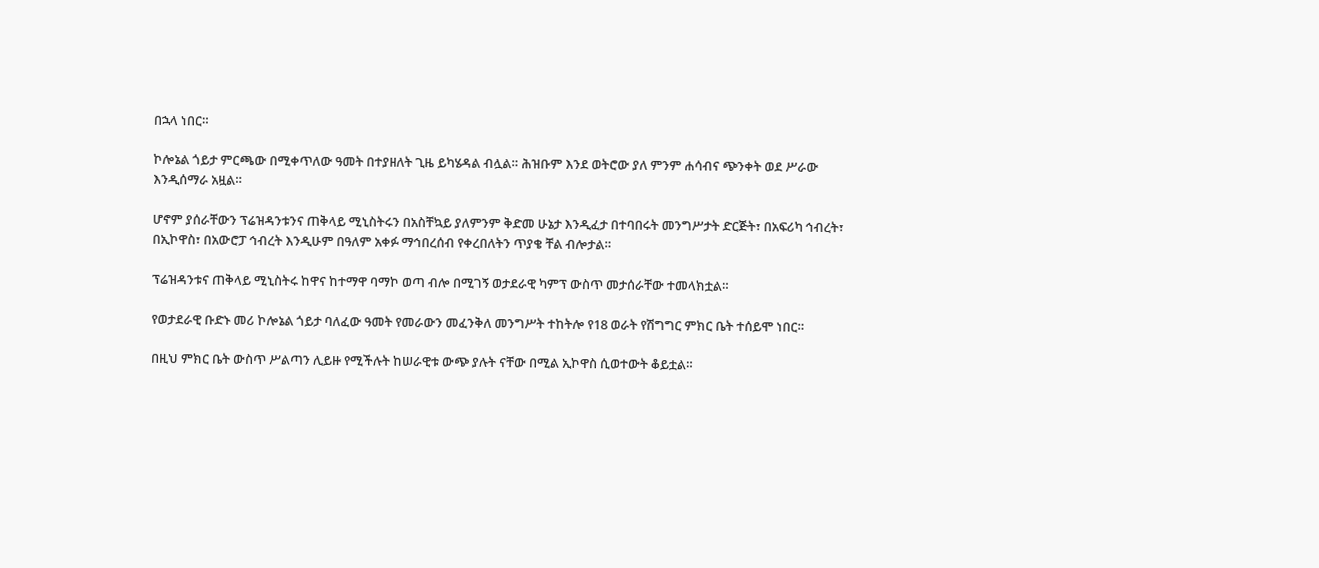በኋላ ነበር።

ኮሎኔል ጎይታ ምርጫው በሚቀጥለው ዓመት በተያዘለት ጊዜ ይካሄዳል ብሏል። ሕዝቡም እንደ ወትሮው ያለ ምንም ሐሳብና ጭንቀት ወደ ሥራው እንዲሰማራ አዟል።

ሆኖም ያሰራቸውን ፕሬዝዳንቱንና ጠቅላይ ሚኒስትሩን በአስቸኳይ ያለምንም ቅድመ ሁኔታ እንዲፈታ በተባበሩት መንግሥታት ድርጅት፣ በአፍሪካ ኅብረት፣ በኢኮዋስ፣ በአውሮፓ ኅብረት እንዲሁም በዓለም አቀፉ ማኅበረሰብ የቀረበለትን ጥያቄ ቸል ብሎታል።

ፕሬዝዳንቱና ጠቅላይ ሚኒስትሩ ከዋና ከተማዋ ባማኮ ወጣ ብሎ በሚገኝ ወታደራዊ ካምፕ ውስጥ መታሰራቸው ተመላክቷል።

የወታደራዊ ቡድኑ መሪ ኮሎኔል ጎይታ ባለፈው ዓመት የመራውን መፈንቅለ መንግሥት ተከትሎ የ18 ወራት የሽግግር ምክር ቤት ተሰይሞ ነበር።

በዚህ ምክር ቤት ውስጥ ሥልጣን ሊይዙ የሚችሉት ከሠራዊቱ ውጭ ያሉት ናቸው በሚል ኢኮዋስ ሲወተውት ቆይቷል።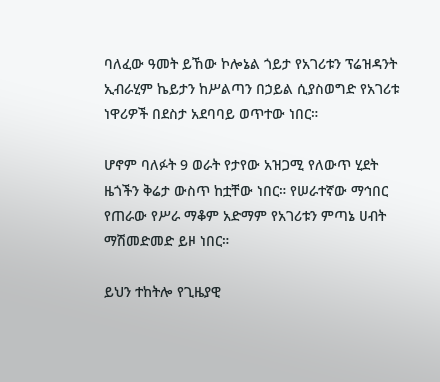ባለፈው ዓመት ይኸው ኮሎኔል ጎይታ የአገሪቱን ፕሬዝዳንት ኢብራሂም ኬይታን ከሥልጣን በኃይል ሲያስወግድ የአገሪቱ ነዋሪዎች በደስታ አደባባይ ወጥተው ነበር።

ሆኖም ባለፉት 9 ወራት የታየው አዝጋሚ የለውጥ ሂደት ዜጎችን ቅሬታ ውስጥ ከቷቸው ነበር። የሠራተኛው ማኅበር የጠራው የሥራ ማቆም አድማም የአገሪቱን ምጣኔ ሀብት ማሽመድመድ ይዞ ነበር።

ይህን ተከትሎ የጊዜያዊ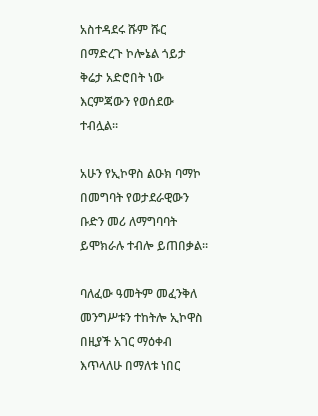አስተዳደሩ ሹም ሹር በማድረጉ ኮሎኔል ጎይታ ቅሬታ አድሮበት ነው እርምጃውን የወሰደው ተብሏል።

አሁን የኢኮዋስ ልዑክ ባማኮ በመግባት የወታደራዊውን ቡድን መሪ ለማግባባት ይሞክራሉ ተብሎ ይጠበቃል።

ባለፈው ዓመትም መፈንቅለ መንግሥቱን ተከትሎ ኢኮዋስ በዚያች አገር ማዕቀብ እጥላለሁ በማለቱ ነበር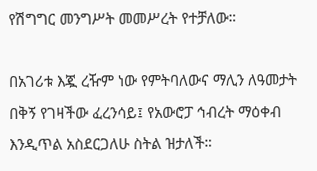የሽግግር መንግሥት መመሥረት የተቻለው።

በአገሪቱ እጇ ረዥም ነው የምትባለውና ማሊን ለዓመታት በቅኝ የገዛችው ፈረንሳይ፤ የአውሮፓ ኅብረት ማዕቀብ እንዲጥል አስደርጋለሁ ስትል ዝታለች።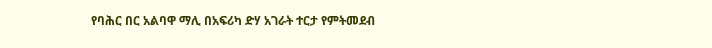የባሕር በር አልባዋ ማሊ በአፍሪካ ድሃ አገራት ተርታ የምትመደብ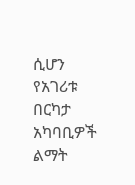ሲሆን የአገሪቱ በርካታ አካባቢዎች ልማት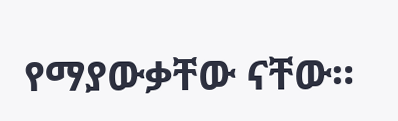የማያውቃቸው ናቸው።